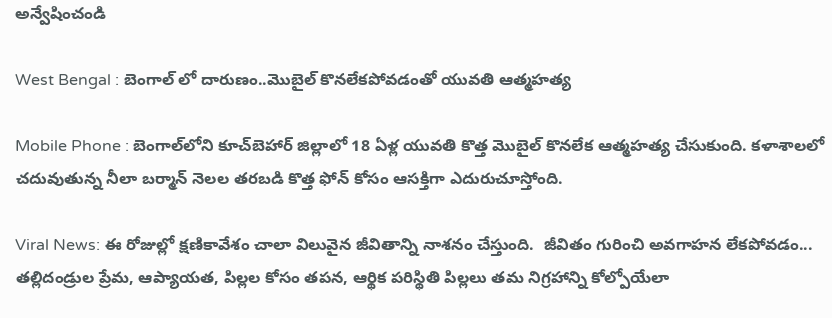అన్వేషించండి

West Bengal : బెంగాల్ లో దారుణం..మొబైల్ కొనలేకపోవడంతో యువతి ఆత్మహత్య

Mobile Phone : బెంగాల్‌లోని కూచ్‌బెహార్ జిల్లాలో 18 ఏళ్ల యువతి కొత్త మొబైల్ కొనలేక ఆత్మహత్య చేసుకుంది. కళాశాలలో చదువుతున్న నీలా బర్మాన్ నెలల తరబడి కొత్త ఫోన్ కోసం ఆసక్తిగా ఎదురుచూస్తోంది.

Viral News: ఈ రోజుల్లో క్షణికావేశం చాలా విలువైన జీవితాన్ని నాశనం చేస్తుంది.  జీవితం గురించి అవగాహన లేకపోవడం... తల్లిదండ్రుల ప్రేమ, ఆప్యాయత, పిల్లల కోసం తపన, ఆర్థిక పరిస్థితి పిల్లలు తమ నిగ్రహాన్ని కోల్పోయేలా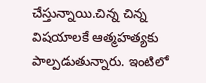చేస్తున్నాయి.చిన్న చిన్న విషయాలకే ఆత్మహత్యకు పాల్పడుతున్నారు. ఇంటిలో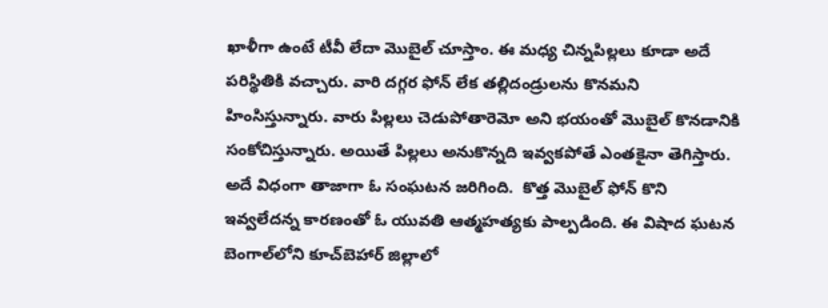ఖాళీగా ఉంటే టీవీ లేదా మెుబైల్ చూస్తాం. ఈ మధ్య చిన్నపిల్లలు కూడా అదే పరిస్థితికి వచ్చారు. వారి దగ్గర ఫోన్ లేక తల్లిదండ్రులను కొనమని హింసిస్తున్నారు. వారు పిల్లలు చెడుపోతారెమో అని భయంతో మెుబైల్ కొనడానికి సంకోచిస్తున్నారు. అయితే పిల్లలు అనుకొన్నది ఇవ్వకపోతే ఎంతకైనా తెగిస్తారు. అదే విధంగా తాజాగా ఓ సంఘటన జరిగింది.  కొత్త మొబైల్‌ ఫోన్‌ కొని ఇవ్వలేదన్న కారణంతో ఓ యువతి ఆత్మహత్యకు పాల్పడింది. ఈ విషాద ఘటన బెంగాల్‌లోని కూచ్‌బెహార్ జిల్లాలో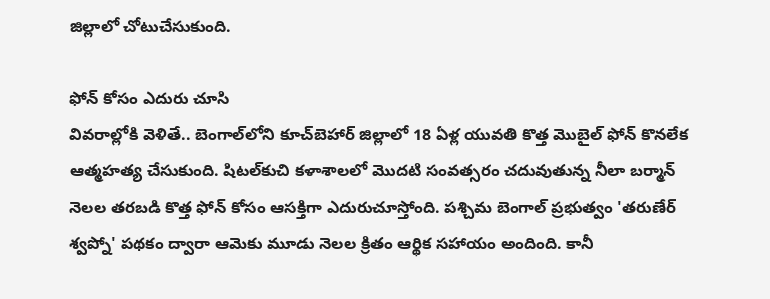జిల్లాలో చోటుచేసుకుంది.

ఫోన్ కోసం ఎదురు చూసి
వివరాల్లోకి వెళితే.. బెంగాల్‌లోని కూచ్‌బెహార్ జిల్లాలో 18 ఏళ్ల యువతి కొత్త మొబైల్ ఫోన్ కొనలేక ఆత్మహత్య చేసుకుంది. షిటల్‌కుచి కళాశాలలో మొదటి సంవత్సరం చదువుతున్న నీలా బర్మాన్ నెలల తరబడి కొత్త ఫోన్ కోసం ఆసక్తిగా ఎదురుచూస్తోంది. పశ్చిమ బెంగాల్ ప్రభుత్వం 'తరుణేర్ శ్వప్నో' పథకం ద్వారా ఆమెకు మూడు నెలల క్రితం ఆర్థిక సహాయం అందింది. కానీ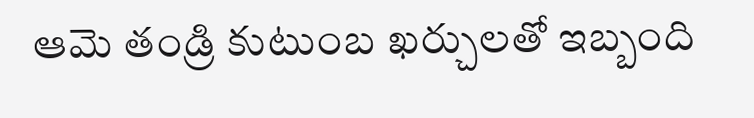ఆమె తండ్రి కుటుంబ ఖర్చులతో ఇబ్బంది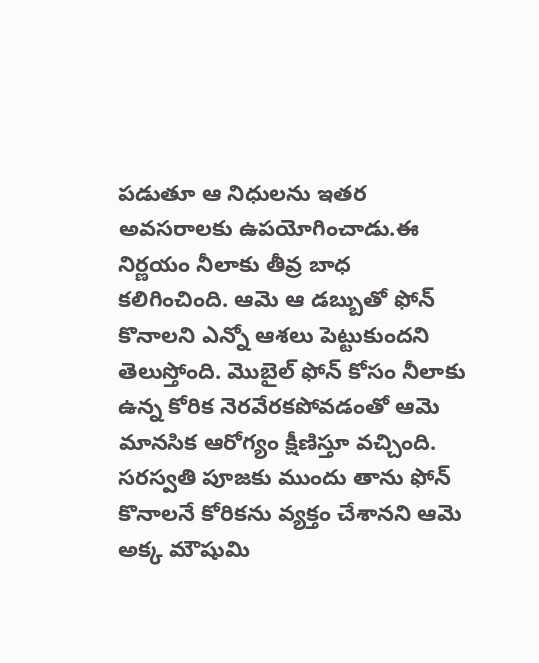పడుతూ ఆ నిధులను ఇతర అవసరాలకు ఉపయోగించాడు.ఈ నిర్ణయం నీలాకు తీవ్ర బాధ కలిగించింది. ఆమె ఆ డబ్బుతో ఫోన్ కొనాలని ఎన్నో ఆశలు పెట్టుకుందని తెలుస్తోంది. మొబైల్ ఫోన్ కోసం నీలాకు ఉన్న కోరిక నెరవేరకపోవడంతో ఆమె మానసిక ఆరోగ్యం క్షీణిస్తూ వచ్చింది. సరస్వతి పూజకు ముందు తాను ఫోన్ కొనాలనే కోరికను వ్యక్తం చేశానని ఆమె అక్క మౌషుమి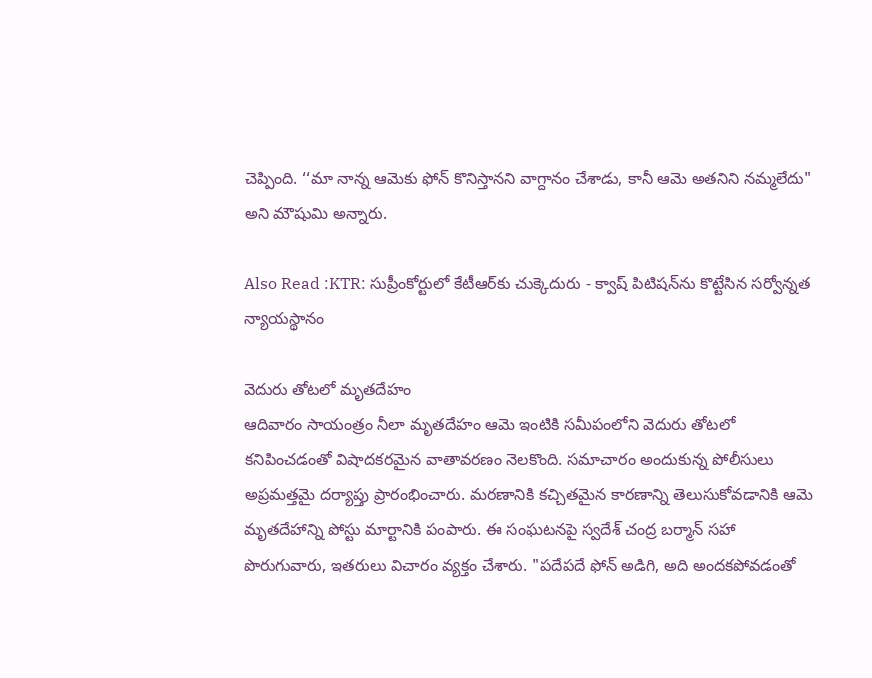చెప్పింది. ‘‘మా నాన్న ఆమెకు ఫోన్ కొనిస్తానని వాగ్దానం చేశాడు, కానీ ఆమె అతనిని నమ్మలేదు" అని మౌషుమి అన్నారు.

Also Read :KTR: సుప్రీంకోర్టులో కేటీఆర్‌కు చుక్కెదురు - క్వాష్ పిటిషన్‌ను కొట్టేసిన సర్వోన్నత న్యాయస్థానం

వెదురు తోటలో మృతదేహం
ఆదివారం సాయంత్రం నీలా మృతదేహం ఆమె ఇంటికి సమీపంలోని వెదురు తోటలో కనిపించడంతో విషాదకరమైన వాతావరణం నెలకొంది. సమాచారం అందుకున్న పోలీసులు అప్రమత్తమై దర్యాప్తు ప్రారంభించారు. మరణానికి కచ్చితమైన కారణాన్ని తెలుసుకోవడానికి ఆమె మృతదేహాన్ని పోస్టు మార్టానికి పంపారు. ఈ సంఘటనపై స్వదేశ్ చంద్ర బర్మాన్ సహా పొరుగువారు, ఇతరులు విచారం వ్యక్తం చేశారు. "పదేపదే ఫోన్ అడిగి, అది అందకపోవడంతో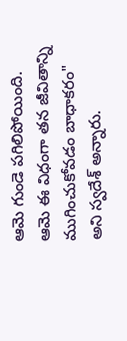ఆమె గుండె పగిలిపోయింది. ఆమె ఈ విధంగా తన జీవితాన్ని ముగించుకోవడం బాధాకరం" అని స్వదేశ్ అన్నారు.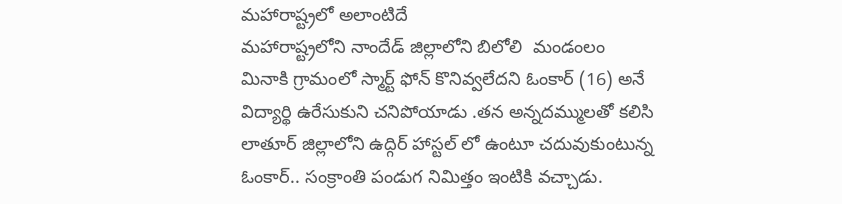మహారాష్ట్రలో అలాంటిదే
మహారాష్ట్రలోని నాందేడ్ జిల్లాలోని బిలోలి  మండంలం మినాకి గ్రామంలో స్మార్ట్ ఫోన్ కొనివ్వలేదని ఓంకార్ (16) అనే విద్యార్థి ఉరేసుకుని చనిపోయాడు .తన అన్నదమ్ములతో కలిసి లాతూర్ జిల్లాలోని ఉద్గిర్ హాస్టల్ లో ఉంటూ చదువుకుంటున్న ఓంకార్.. సంక్రాంతి పండుగ నిమిత్తం ఇంటికి వచ్చాడు.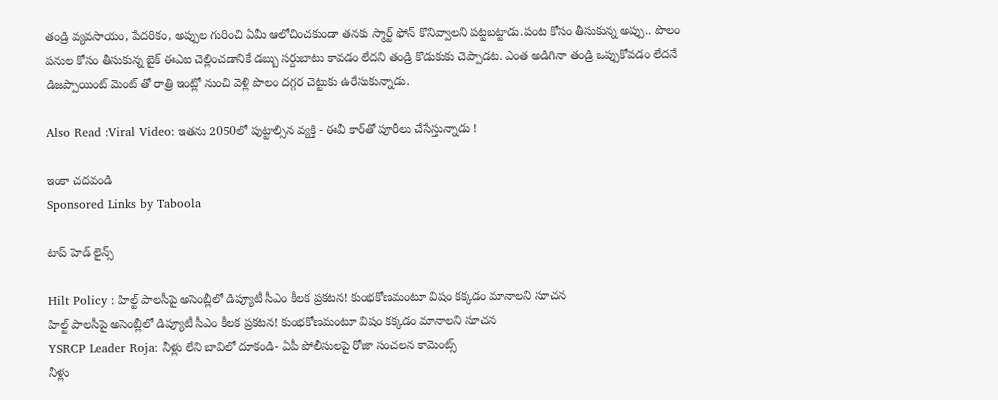తండ్రి వ్యవసాయం, పేదరికం, అప్పుల గురించి ఏమీ ఆలోచించకుండా తనకు స్మార్ట్ ఫోన్ కొనివ్వాలని పట్టబట్టాడు.పంట కోసం తీసుకున్న అప్పు.. పొలం పనుల కోసం తీసుకున్న బైక్ ఈఎఐ చెల్లించడానికే డబ్బు సర్దుబాటు కావడం లేదని తండ్రి కొడుకుకు చెప్పాడట. ఎంత అడిగినా తండ్రి ఒప్పుకోవడం లేదనే డిజప్పాయింట్ మెంట్ తో రాత్రి ఇంట్లో నుంచి వెళ్లి పొలం దగ్గర చెట్టుకు ఉరేసుకున్నాడు.

Also Read :Viral Video: ఇతను 2050లో పుట్టాల్సిన వ్యక్తి - ఈవీ కార్‌తో పూరీలు చేసేస్తున్నాడు !

ఇంకా చదవండి
Sponsored Links by Taboola

టాప్ హెడ్ లైన్స్

Hilt Policy : హిల్ట్ పాలసీపై అసెంబ్లీలో డిప్యూటీ సీఎం కీలక ప్రకటన! కుంభకోణమంటూ విషం కక్కడం మానాలని సూచన
హిల్ట్ పాలసీపై అసెంబ్లీలో డిప్యూటీ సీఎం కీలక ప్రకటన! కుంభకోణమంటూ విషం కక్కడం మానాలని సూచన
YSRCP Leader Roja: నీళ్లు లేని బావిలో దూకండి- ఏపీ పోలీసులపై రోజా సంచలన కామెంట్స్
నీళ్లు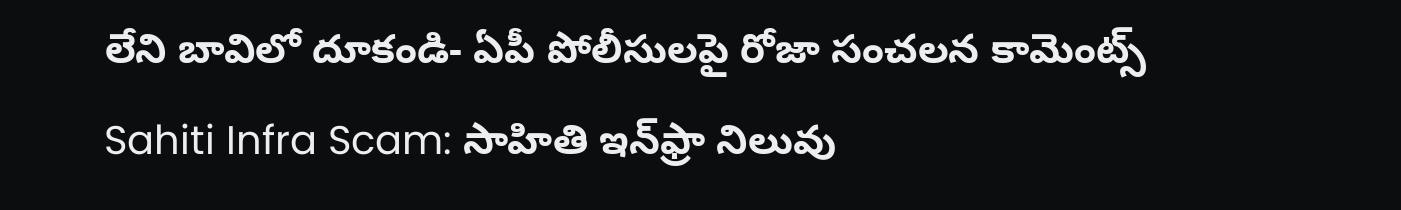లేని బావిలో దూకండి- ఏపీ పోలీసులపై రోజా సంచలన కామెంట్స్
Sahiti Infra Scam: సాహితి ఇన్‌ఫ్రా నిలువు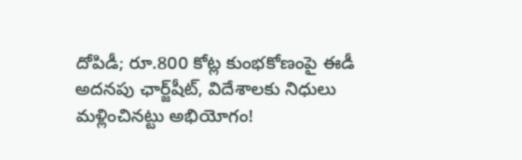దోపిడీ; రూ.800 కోట్ల కుంభకోణంపై ఈడీ అదనపు ఛార్జ్‌షీట్‌, విదేశాలకు నిధులు మళ్లించినట్టు అభియోగం!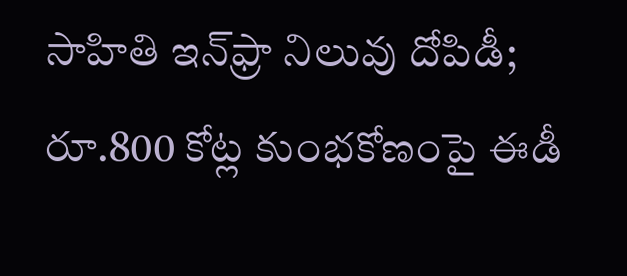సాహితి ఇన్‌ఫ్రా నిలువు దోపిడీ; రూ.800 కోట్ల కుంభకోణంపై ఈడీ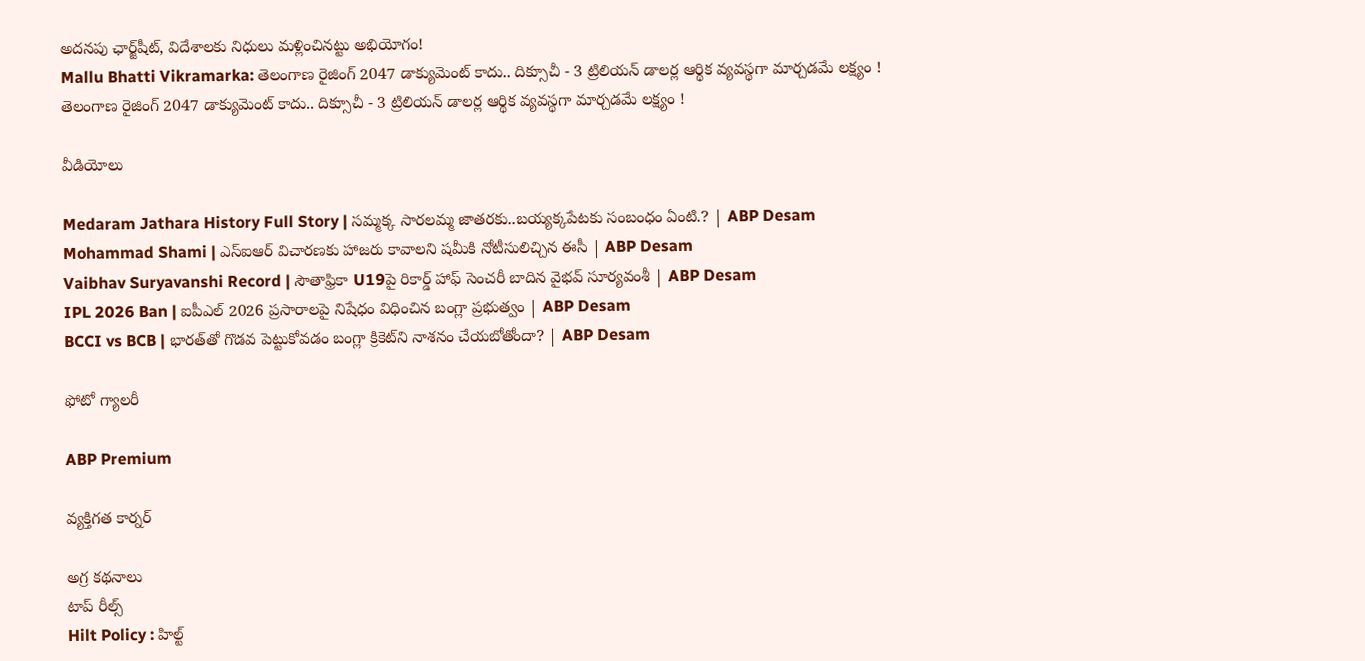అదనపు ఛార్జ్‌షీట్‌, విదేశాలకు నిధులు మళ్లించినట్టు అభియోగం!
Mallu Bhatti Vikramarka: తెలంగాణ రైజింగ్ 2047 డాక్యుమెంట్ కాదు.. దిక్సూచీ - 3 ట్రిలియన్ డాలర్ల ఆర్థిక వ్యవస్థగా మార్చడమే లక్ష్యం !
తెలంగాణ రైజింగ్ 2047 డాక్యుమెంట్ కాదు.. దిక్సూచీ - 3 ట్రిలియన్ డాలర్ల ఆర్థిక వ్యవస్థగా మార్చడమే లక్ష్యం !

వీడియోలు

Medaram Jathara History Full Story | సమ్మక్క సారలమ్మ జాతరకు..బయ్యక్కపేటకు సంబంధం ఏంటి.? | ABP Desam
Mohammad Shami | ఎస్ఐఆర్ విచారణకు హాజరు కావాలని షమీకి నోటీసులిచ్చిన ఈసీ | ABP Desam
Vaibhav Suryavanshi Record | సౌతాఫ్రికా U19పై రికార్డ్ హాఫ్ సెంచరీ బాదిన వైభవ్ సూర్యవంశీ | ABP Desam
IPL 2026 Ban | ఐపీఎల్ 2026 ప్రసారాలపై నిషేధం విధించిన బంగ్లా ప్రభుత్వం | ABP Desam
BCCI vs BCB | భారత్‌తో గొడవ పెట్టుకోవడం బంగ్లా క్రికెట్‌ని నాశనం చేయబోతోందా? | ABP Desam

ఫోటో గ్యాలరీ

ABP Premium

వ్యక్తిగత కార్నర్

అగ్ర కథనాలు
టాప్ రీల్స్
Hilt Policy : హిల్ట్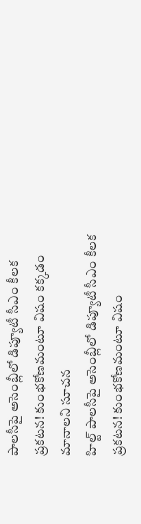పాలసీపై అసెంబ్లీలో డిప్యూటీ సీఎం కీలక ప్రకటన! కుంభకోణమంటూ విషం కక్కడం మానాలని సూచన
హిల్ట్ పాలసీపై అసెంబ్లీలో డిప్యూటీ సీఎం కీలక ప్రకటన! కుంభకోణమంటూ విషం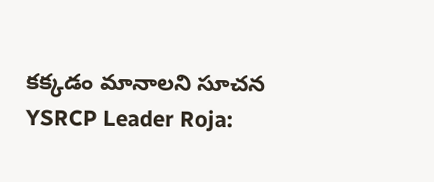కక్కడం మానాలని సూచన
YSRCP Leader Roja: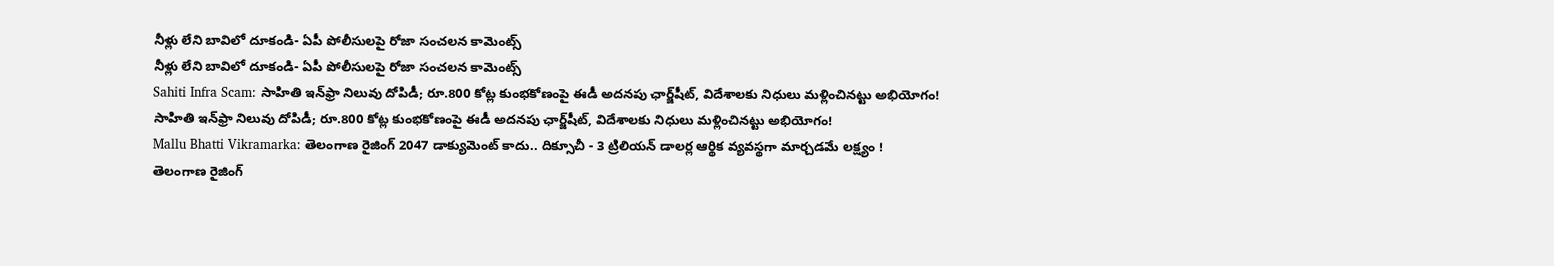నీళ్లు లేని బావిలో దూకండి- ఏపీ పోలీసులపై రోజా సంచలన కామెంట్స్
నీళ్లు లేని బావిలో దూకండి- ఏపీ పోలీసులపై రోజా సంచలన కామెంట్స్
Sahiti Infra Scam: సాహితి ఇన్‌ఫ్రా నిలువు దోపిడీ; రూ.800 కోట్ల కుంభకోణంపై ఈడీ అదనపు ఛార్జ్‌షీట్‌, విదేశాలకు నిధులు మళ్లించినట్టు అభియోగం!
సాహితి ఇన్‌ఫ్రా నిలువు దోపిడీ; రూ.800 కోట్ల కుంభకోణంపై ఈడీ అదనపు ఛార్జ్‌షీట్‌, విదేశాలకు నిధులు మళ్లించినట్టు అభియోగం!
Mallu Bhatti Vikramarka: తెలంగాణ రైజింగ్ 2047 డాక్యుమెంట్ కాదు.. దిక్సూచీ - 3 ట్రిలియన్ డాలర్ల ఆర్థిక వ్యవస్థగా మార్చడమే లక్ష్యం !
తెలంగాణ రైజింగ్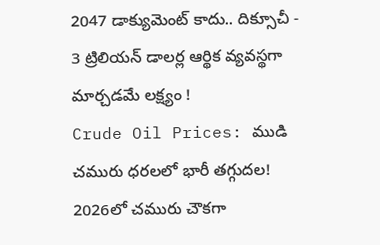2047 డాక్యుమెంట్ కాదు.. దిక్సూచీ - 3 ట్రిలియన్ డాలర్ల ఆర్థిక వ్యవస్థగా మార్చడమే లక్ష్యం !
Crude Oil Prices: ముడి చమురు ధరలలో భారీ తగ్గుదల! 2026లో చమురు చౌకగా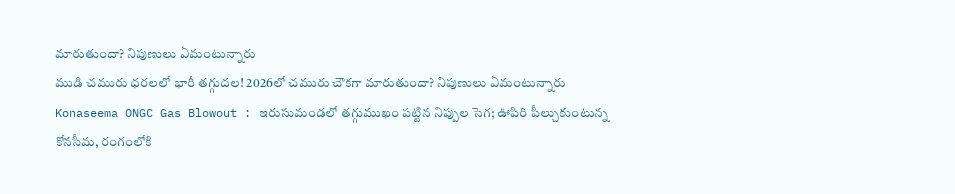మారుతుందా? నిపుణులు ఏమంటున్నారు
ముడి చమురు ధరలలో భారీ తగ్గుదల! 2026లో చమురు చౌకగా మారుతుందా? నిపుణులు ఏమంటున్నారు
Konaseema ONGC Gas Blowout : ఇరుసుమండలో తగ్గుముఖం పట్టిన నిప్పుల సెగ; ఊపిరి పీల్చుకుంటున్న కోనసీమ, రంగంలోకి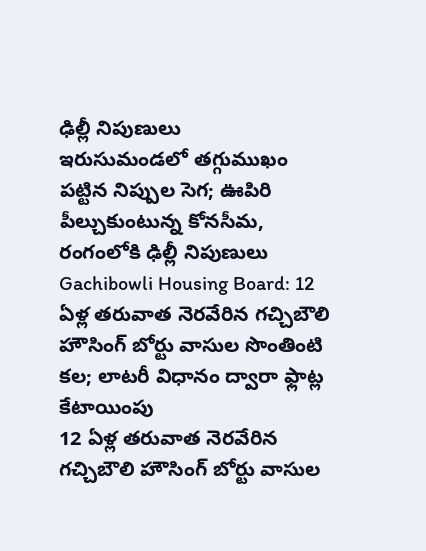ఢిల్లీ నిపుణులు
ఇరుసుమండలో తగ్గుముఖం పట్టిన నిప్పుల సెగ; ఊపిరి పీల్చుకుంటున్న కోనసీమ, రంగంలోకి ఢిల్లీ నిపుణులు
Gachibowli Housing Board: 12 ఏళ్ల తరువాత నెరవేరిన గచ్చిబౌలి హౌసింగ్ బోర్టు వాసుల సొంతింటి కల; లాటరీ విధానం ద్వారా ఫ్లాట్ల కేటాయింపు
12 ఏళ్ల తరువాత నెరవేరిన గచ్చిబౌలి హౌసింగ్ బోర్టు వాసుల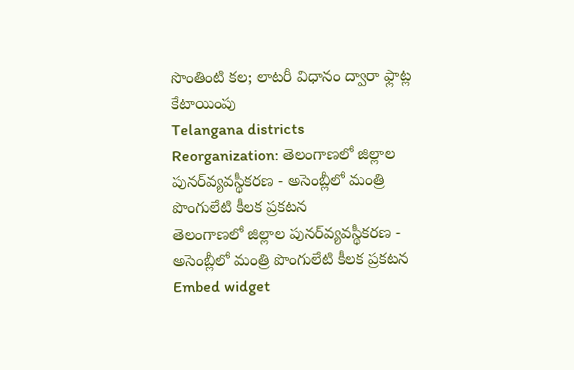సొంతింటి కల; లాటరీ విధానం ద్వారా ఫ్లాట్ల కేటాయింపు
Telangana districts Reorganization: తెలంగాణలో జిల్లాల పునర్‌వ్యవస్థీకరణ - అసెంబ్లీలో మంత్రి పొంగులేటి కీలక ప్రకటన
తెలంగాణలో జిల్లాల పునర్‌వ్యవస్థీకరణ - అసెంబ్లీలో మంత్రి పొంగులేటి కీలక ప్రకటన
Embed widget